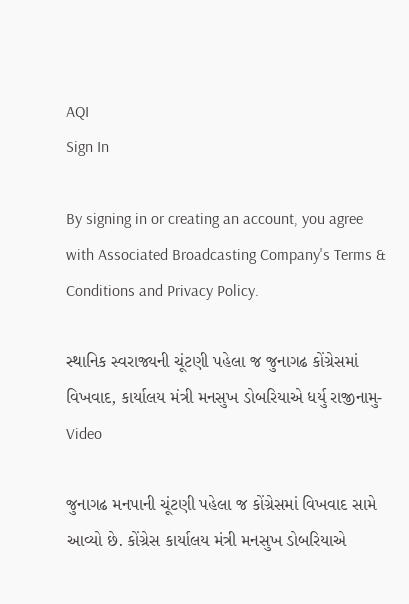AQI
Sign In

By signing in or creating an account, you agree with Associated Broadcasting Company's Terms & Conditions and Privacy Policy.

સ્થાનિક સ્વરાજ્યની ચૂંટણી પહેલા જ જુનાગઢ કોંગ્રેસમાં વિખવાદ, કાર્યાલય મંત્રી મનસુખ ડોબરિયાએ ધર્યુ રાજીનામુ- Video

જુનાગઢ મનપાની ચૂંટણી પહેલા જ કોંગ્રેસમાં વિખવાદ સામે આવ્યો છે. કોંગ્રેસ કાર્યાલય મંત્રી મનસુખ ડોબરિયાએ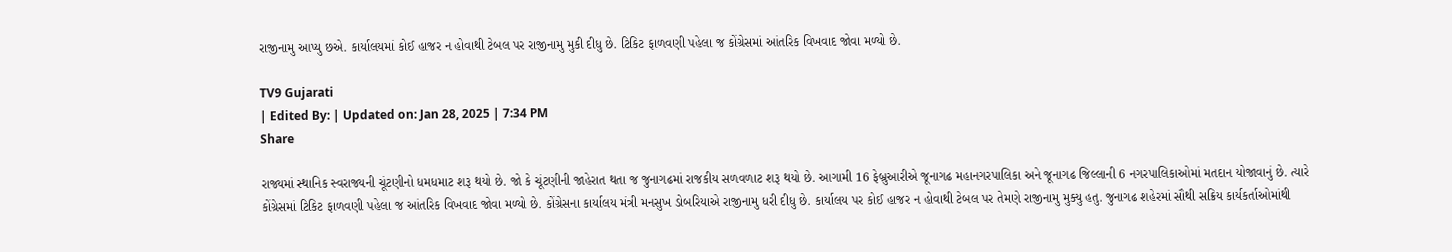રાજીનામુ આપ્યુ છએ. કાર્યાલયમાં કોઈ હાજર ન હોવાથી ટેબલ પર રાજીનામુ મુકી દીધુ છે. ટિકિટ ફાળવણી પહેલા જ કોંગ્રેસમાં આંતરિક વિખવાદ જોવા મળ્યો છે.

TV9 Gujarati
| Edited By: | Updated on: Jan 28, 2025 | 7:34 PM
Share

રાજ્યમાં સ્થાનિક સ્વરાજ્યની ચૂંટણીનો ધમધમાટ શરૂ થયો છે. જો કે ચૂંટણીની જાહેરાત થતા જ જુનાગઢમાં રાજકીય સળવળાટ શરૂ થયો છે. આગામી 16 ફેબ્રુઆરીએ જૂનાગઢ મહાનગરપાલિકા અને જૂનાગઢ જિલ્લાની 6 નગરપાલિકાઓમાં મતદાન યોજાવાનું છે. ત્યારે કોંગ્રેસમાં ટિકિટ ફાળવણી પહેલા જ આંતરિક વિખવાદ જોવા મળ્યો છે. કોંગ્રેસના કાર્યાલય મંત્રી મનસુખ ડોબરિયાએ રાજીનામુ ધરી દીધુ છે. કાર્યાલય પર કોઈ હાજર ન હોવાથી ટેબલ પર તેમણે રાજીનામુ મુક્યુ હતુ. જુનાગઢ શહેરમાં સૌથી સક્રિય કાર્યકર્તાઓમાંથી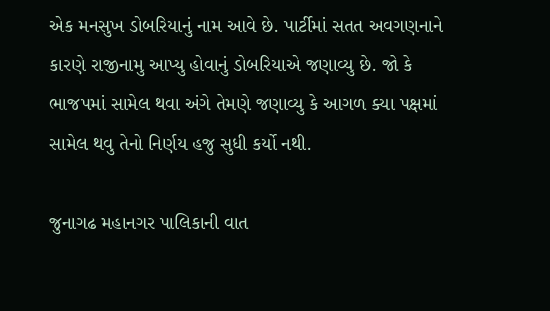એક મનસુખ ડોબરિયાનું નામ આવે છે. પાર્ટીમાં સતત અવગણનાને કારણે રાજીનામુ આપ્યુ હોવાનું ડોબરિયાએ જણાવ્યુ છે. જો કે ભાજપમાં સામેલ થવા અંગે તેમણે જણાવ્યુ કે આગળ ક્યા પક્ષમાં સામેલ થવુ તેનો નિર્ણય હજુ સુધી કર્યો નથી.

જુનાગઢ મહાનગર પાલિકાની વાત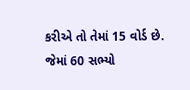કરીએ તો તેમાં 15 વોર્ડ છે. જેમાં 60 સભ્યો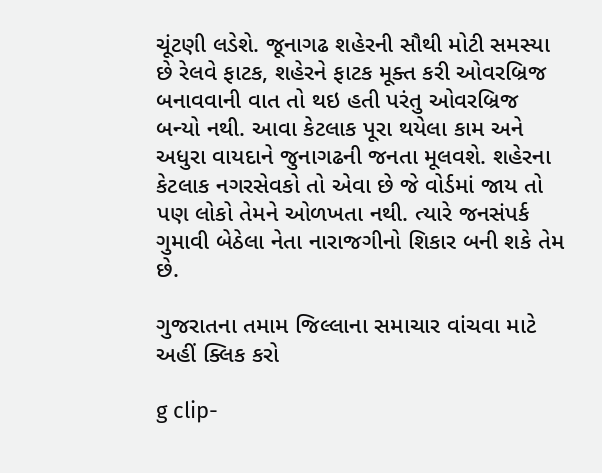ચૂંટણી લડેશે. જૂનાગઢ શહેરની સૌથી મોટી સમસ્યા છે રેલવે ફાટક, શહેરને ફાટક મૂક્ત કરી ઓવરબ્રિજ બનાવવાની વાત તો થઇ હતી પરંતુ ઓવરબ્રિજ બન્યો નથી. આવા કેટલાક પૂરા થયેલા કામ અને અધુરા વાયદાને જુનાગઢની જનતા મૂલવશે. શહેરના કેટલાક નગરસેવકો તો એવા છે જે વોર્ડમાં જાય તો પણ લોકો તેમને ઓળખતા નથી. ત્યારે જનસંપર્ક ગુમાવી બેઠેલા નેતા નારાજગીનો શિકાર બની શકે તેમ છે.

ગુજરાતના તમામ જિલ્લાના સમાચાર વાંચવા માટે અહીં ક્લિક કરો

g clip-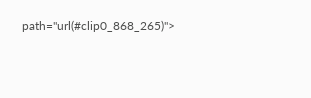path="url(#clip0_868_265)">